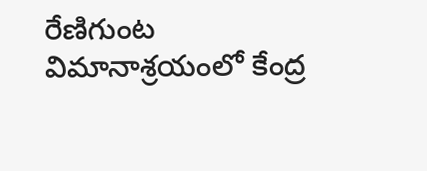రేణిగుంట విమానాశ్రయంలో కేంద్ర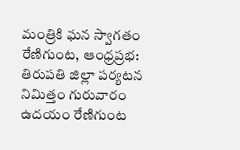మంత్రికి ఘన స్వాగతం
రేణిగుంట, ఆంధ్రప్రభ: తిరుపతి జిల్లా పర్యటన నిమిత్తం గురువారం ఉదయం రేణిగుంట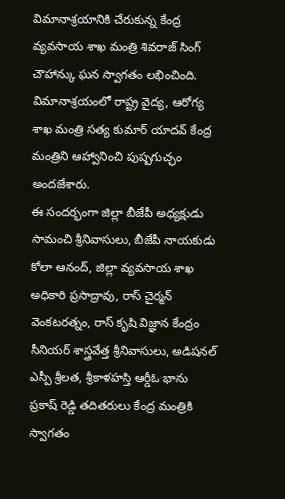విమానాశ్రయానికి చేరుకున్న కేంద్ర వ్యవసాయ శాఖ మంత్రి శివరాజ్ సింగ్ చౌహాన్కు ఘన స్వాగతం లభించింది. విమానాశ్రయంలో రాష్ట్ర వైద్య, ఆరోగ్య శాఖ మంత్రి సత్య కుమార్ యాదవ్ కేంద్ర మంత్రిని ఆహ్వానించి పుష్పగుచ్ఛం అందజేశారు.
ఈ సందర్భంగా జిల్లా బీజేపీ అధ్యక్షుడు సామంచి శ్రీనివాసులు, బీజేపీ నాయకుడు కోలా ఆనంద్, జిల్లా వ్యవసాయ శాఖ అధికారి ప్రసాద్రావు, రాస్ చైర్మన్ వెంకటరత్నం, రాస్ కృషి విజ్ఞాన కేంద్రం సీనియర్ శాస్త్రవేత్త శ్రీనివాసులు, అడిషనల్ ఎస్పీ శ్రీలత, శ్రీకాళహస్తి ఆర్డీఓ భాను ప్రకాష్ రెడ్డి తదితరులు కేంద్ర మంత్రికి స్వాగతం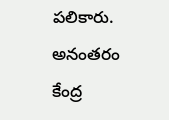పలికారు. అనంతరం కేంద్ర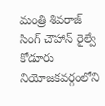మంత్రి శివరాజ్ సింగ్ చౌహాన్ రైల్వే కోడూరు నియోజకవర్గంలోని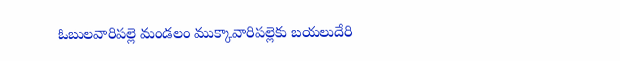ఓబులవారిపల్లె మండలం ముక్కావారిపల్లెకు బయలుదేరి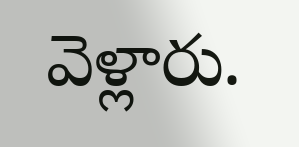వెళ్లారు.